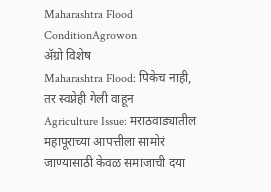Maharashtra Flood ConditionAgrowon
ॲग्रो विशेष
Maharashtra Flood: पिकेच नाही, तर स्वप्नेही गेली वाहून
Agriculture Issue: मराठवाड्यातील महापूराच्या आपत्तीला सामोरं जाण्यासाठी केवळ समाजाची दया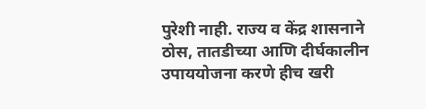पुरेशी नाही. राज्य व केंद्र शासनाने ठोस, तातडीच्या आणि दीर्घकालीन उपाययोजना करणे हीच खरी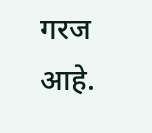गरज आहे.